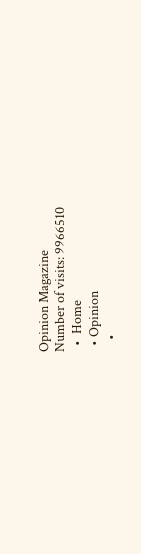Opinion Magazine
Number of visits: 9966510
  •  Home
  • Opinion
    •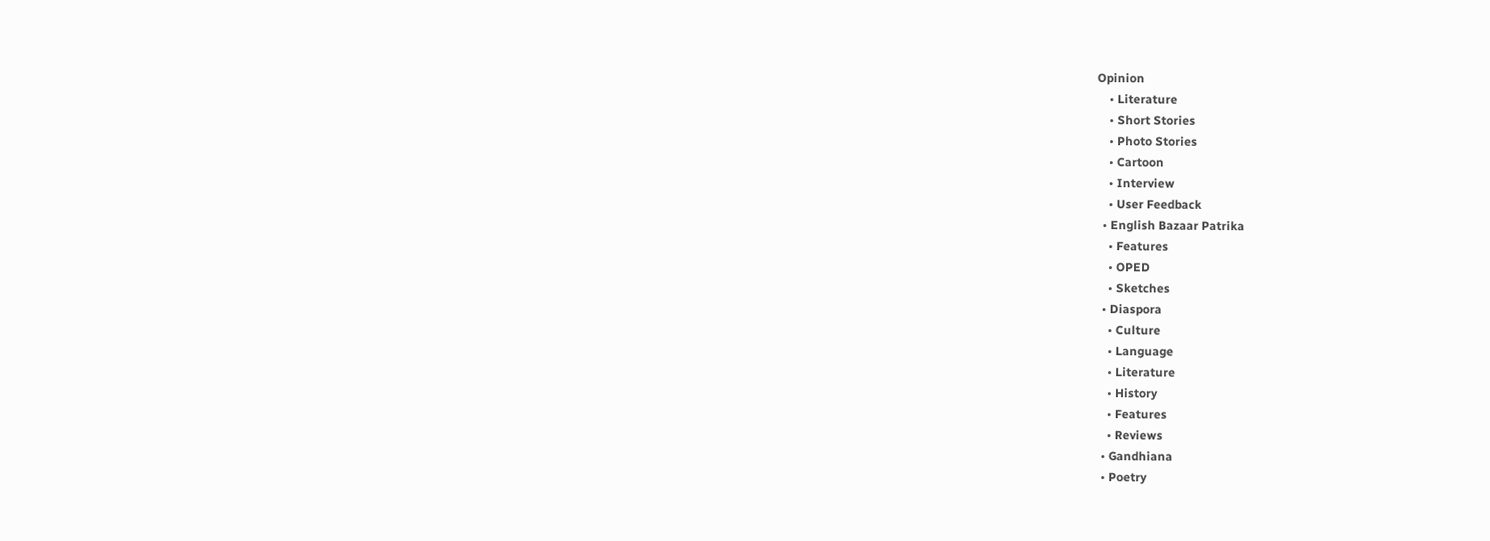Opinion
    • Literature
    • Short Stories
    • Photo Stories
    • Cartoon
    • Interview
    • User Feedback
  • English Bazaar Patrika
    • Features
    • OPED
    • Sketches
  • Diaspora
    • Culture
    • Language
    • Literature
    • History
    • Features
    • Reviews
  • Gandhiana
  • Poetry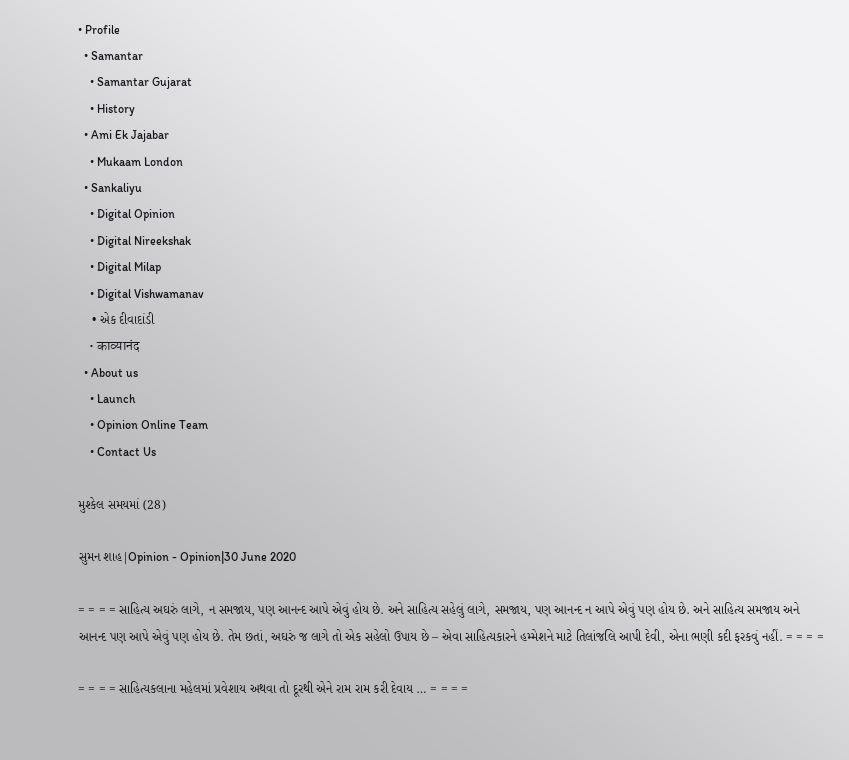• Profile
  • Samantar
    • Samantar Gujarat
    • History
  • Ami Ek Jajabar
    • Mukaam London
  • Sankaliyu
    • Digital Opinion
    • Digital Nireekshak
    • Digital Milap
    • Digital Vishwamanav
    • એક દીવાદાંડી
    • काव्यानंद
  • About us
    • Launch
    • Opinion Online Team
    • Contact Us

મુશ્કેલ સમયમાં (28)

સુમન શાહ|Opinion - Opinion|30 June 2020

= = = = સાહિત્ય અઘરું લાગે, ન સમજાય, પણ આનન્દ આપે એવું હોય છે. અને સાહિત્ય સહેલું લાગે, સમજાય, પણ આનન્દ ન આપે એવું પણ હોય છે. અને સાહિત્ય સમજાય અને આનન્દ પણ આપે એવું પણ હોય છે. તેમ છતાં, અઘરું જ લાગે તો એક સહેલો ઉપાય છે – એવા સાહિત્યકારને હમ્મેશને માટે તિલાંજલિ આપી દેવી, એના ભણી કદી ફરકવું નહીં. = = = =

= = = = સાહિત્યકલાના મહેલમાં પ્રવેશાય અથવા તો દૂરથી એને રામ રામ કરી દેવાય … = = = =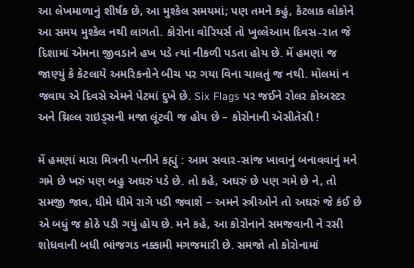આ લેખમાળાનું શીર્ષક છે, આ મુશ્કેલ સમયમાં; પણ તમને કહું, કેટલાક લોકોને આ સમય મુશ્કેલ નથી લાગતો. કોરોના વૉરિયર્સ તો ખુલ્લેઆમ દિવસ-રાત જે દિશામાં એમના જીવડાને હખ પડે ત્યાં નીકળી પડતા હોય છે. મેં હમણાં જ જાણ્યું કે કેટલાયે અમરિકનોને બીચ પર ગયા વિના ચાલતું જ નથી. મૉલમાં ન જવાય એ દિવસે એમને પેટમાં દુખે છે. Six Flags પર જઈને રોલર કોઅસ્ટર અને થ્રિલ્લ રાઇડ્સની મજા લૂંટવી જ હોય છે – કોરોનાની ઍસીતૅસી !

મેં હમણાં મારા મિત્રની પત્નીને કહ્યું : આમ સવાર-સાંજ ખાવાનું બનાવવાનું મને ગમે છે ખરું પણ બહુ અઘરું પડે છે. તો કહે, અઘરું છે પણ ગમે છે ને, તો સમજી જાવ, ધીમે ધીમે રાગે પડી જવાશે – અમને સ્ત્રીઓને તો અઘરું જે કંઈ છે એ બધું જ કોઠે પડી ગયું હોય છે. મને કહે, આ કોરોનાને સમજવાની ને રસી શોધવાની બધી ભાંજગડ નક્કામી મગજમારી છે. સમજો તો કોરોનામાં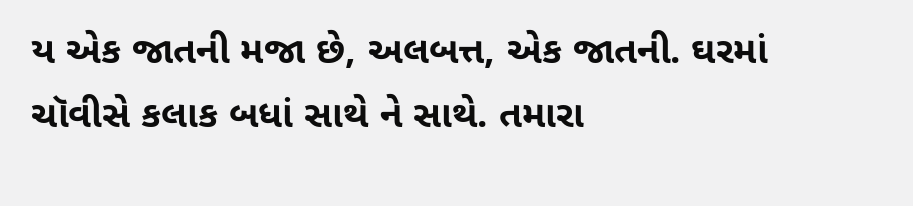ય એક જાતની મજા છે, અલબત્ત, એક જાતની. ઘરમાં ચૉવીસે કલાક બધાં સાથે ને સાથે. તમારા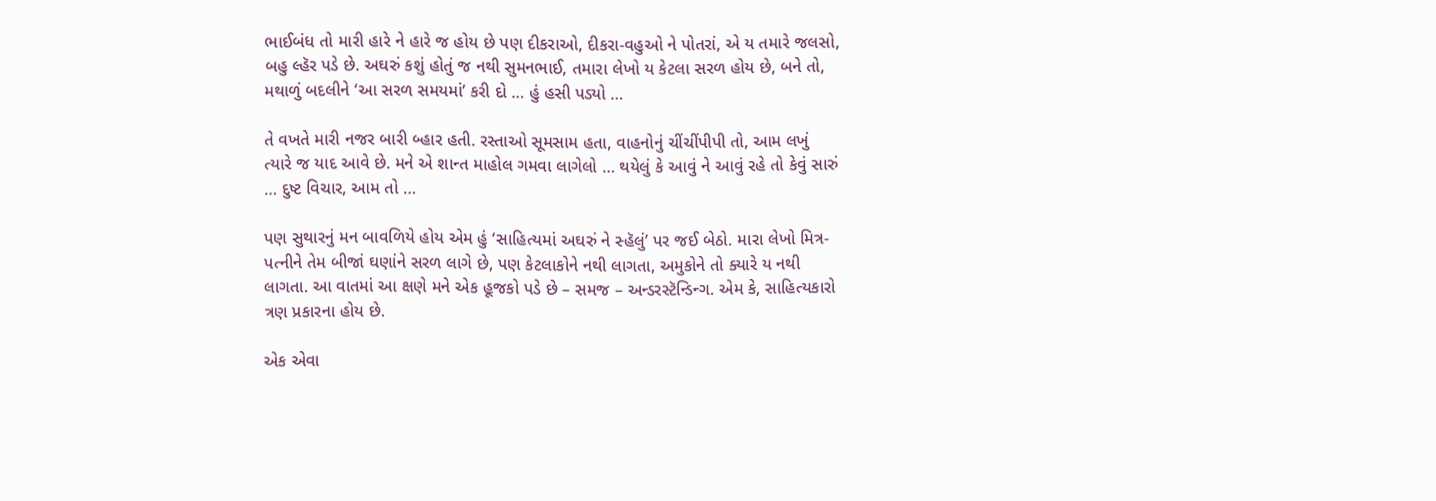ભાઈબંધ તો મારી હારે ને હારે જ હોય છે પણ દીકરાઓ, દીકરા-વહુઓ ને પોતરાં, એ ય તમારે જલસો, બહુ લ્હૅર પડે છે. અઘરું કશું હોતું જ નથી સુમનભાઈ, તમારા લેખો ય કેટલા સરળ હોય છે, બને તો, મથાળું બદલીને ‘આ સરળ સમયમાં’ કરી દો … હું હસી પડ્યો …

તે વખતે મારી નજર બારી બ્હાર હતી. રસ્તાઓ સૂમસામ હતા, વાહનોનું ચીંચીંપીપી તો, આમ લખું ત્યારે જ યાદ આવે છે. મને એ શાન્ત માહોલ ગમવા લાગેલો … થયેલું કે આવું ને આવું રહે તો કેવું સારું … દુષ્ટ વિચાર, આમ તો …

પણ સુથારનું મન બાવળિયે હોય એમ હું ‘સાહિત્યમાં અઘરું ને સ્હૅલું’ પર જઈ બેઠો. મારા લેખો મિત્ર-પત્નીને તેમ બીજાં ઘણાંને સરળ લાગે છે, પણ કેટલાકોને નથી લાગતા, અમુકોને તો ક્યારે ય નથી લાગતા. આ વાતમાં આ ક્ષણે મને એક હૂજકો પડે છે – સમજ – અન્ડરસ્ટૅન્ડિન્ગ. એમ કે, સાહિત્યકારો ત્રણ પ્રકારના હોય છે.

એક એવા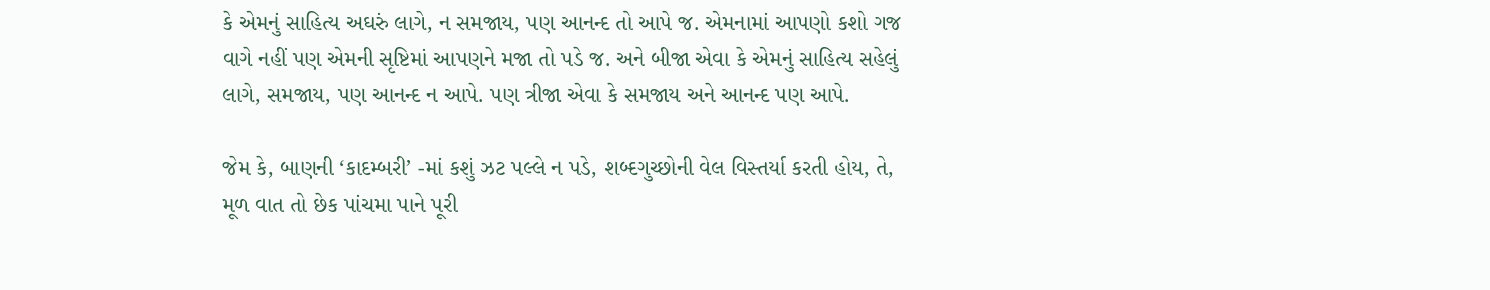કે એમનું સાહિત્ય અઘરું લાગે, ન સમજાય, પણ આનન્દ તો આપે જ. એમનામાં આપણો કશો ગજ વાગે નહીં પણ એમની સૃષ્ટિમાં આપણને મજા તો પડે જ. અને બીજા એવા કે એમનું સાહિત્ય સહેલું લાગે, સમજાય, પણ આનન્દ ન આપે. પણ ત્રીજા એવા કે સમજાય અને આનન્દ પણ આપે.

જેમ કે, બાણની ‘કાદમ્બરી’ -માં કશું ઝટ પલ્લે ન પડે, શબ્દગુચ્છોની વેલ વિસ્તર્યા કરતી હોય, તે, મૂળ વાત તો છેક પાંચમા પાને પૂરી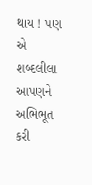થાય ! પણ એ શબ્દલીલા આપણને અભિભૂત કરી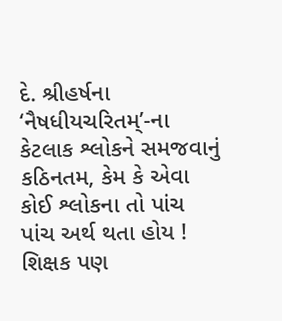દે. શ્રીહર્ષના ‘નૈષધીયચરિતમ્’-ના કેટલાક શ્લોકને સમજવાનું કઠિનતમ, કેમ કે એવા કોઈ શ્લોકના તો પાંચ પાંચ અર્થ થતા હોય ! શિક્ષક પણ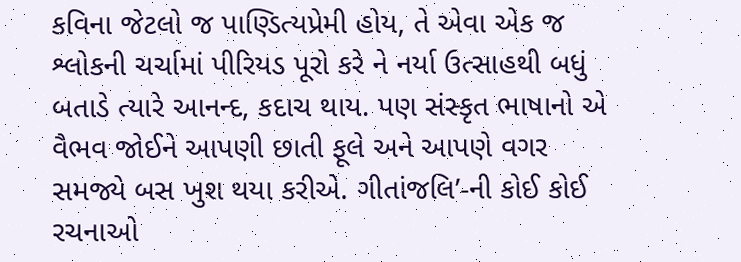કવિના જેટલો જ પાણ્ડિત્યપ્રેમી હોય, તે એવા એક જ શ્લોકની ચર્ચામાં પીરિયડ પૂરો કરે ને નર્યા ઉત્સાહથી બધું બતાડે ત્યારે આનન્દ, કદાચ થાય. પણ સંસ્કૃત ભાષાનો એ વૈભવ જોઈને આપણી છાતી ફૂલે અને આપણે વગર સમજ્યે બસ ખુશ થયા કરીએ. ગીતાંજલિ’-ની કોઈ કોઈ રચનાઓ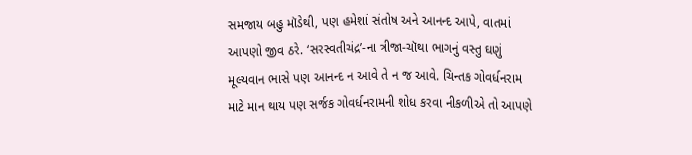સમજાય બહુ મૉડેથી, પણ હમેશાં સંતોષ અને આનન્દ આપે, વાતમાં આપણો જીવ ઠરે. ‘સરસ્વતીચંદ્ર’-ના ત્રીજા-ચૉથા ભાગનું વસ્તુ ઘણું મૂલ્યવાન ભાસે પણ આનન્દ ન આવે તે ન જ આવે. ચિન્તક ગોવર્ધનરામ માટે માન થાય પણ સર્જક ગોવર્ધનરામની શોધ કરવા નીકળીએ તો આપણે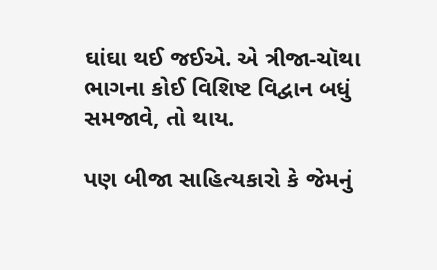ઘાંઘા થઈ જઈએ. એ ત્રીજા-ચૉથા ભાગના કોઈ વિશિષ્ટ વિદ્વાન બધું સમજાવે, તો થાય.

પણ બીજા સાહિત્યકારો કે જેમનું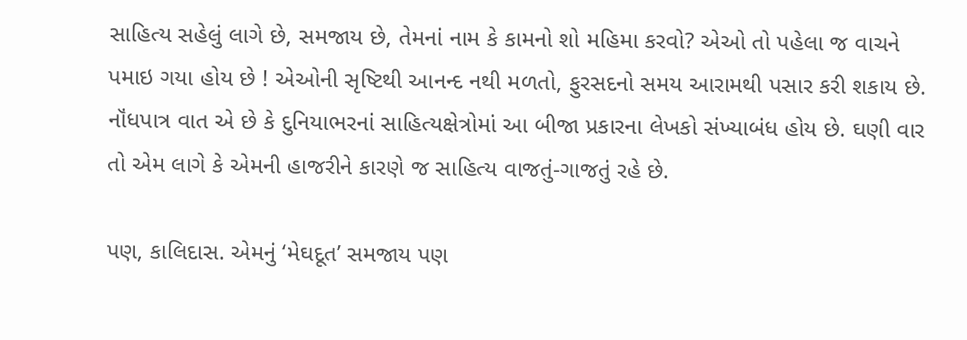સાહિત્ય સહેલું લાગે છે, સમજાય છે, તેમનાં નામ કે કામનો શો મહિમા કરવો? એઓ તો પહેલા જ વાચને પમાઇ ગયા હોય છે ! એઓની સૃષ્ટિથી આનન્દ નથી મળતો, ફુરસદનો સમય આરામથી પસાર કરી શકાય છે. નૉંધપાત્ર વાત એ છે કે દુનિયાભરનાં સાહિત્યક્ષેત્રોમાં આ બીજા પ્રકારના લેખકો સંખ્યાબંધ હોય છે. ઘણી વાર તો એમ લાગે કે એમની હાજરીને કારણે જ સાહિત્ય વાજતું-ગાજતું રહે છે.

પણ, કાલિદાસ. એમનું ‘મેઘદૂત’ સમજાય પણ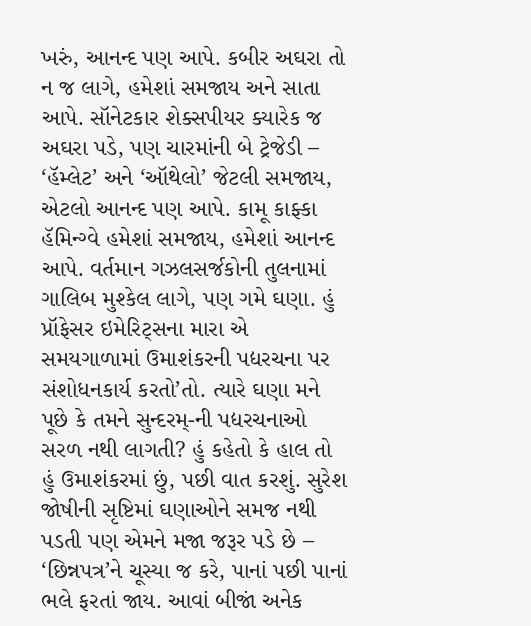ખરું, આનન્દ પણ આપે. કબીર અઘરા તો ન જ લાગે, હમેશાં સમજાય અને સાતા આપે. સૉનેટકાર શેક્સપીયર ક્યારેક જ અઘરા પડે, પણ ચારમાંની બે ટ્રેજેડી – ‘હૅમ્લેટ’ અને ‘ઑથેલો’ જેટલી સમજાય, એટલો આનન્દ પણ આપે. કામૂ કાફ્કા હૅમિન્ગ્વે હમેશાં સમજાય, હમેશાં આનન્દ આપે. વર્તમાન ગઝલસર્જકોની તુલનામાં ગાલિબ મુશ્કેલ લાગે, પણ ગમે ઘણા. હું પ્રૉફેસર ઇમેરિટ્સના મારા એ સમયગાળામાં ઉમાશંકરની પદ્યરચના પર સંશોધનકાર્ય કરતો’તો. ત્યારે ઘણા મને પૂછે કે તમને સુન્દરમ્-ની પદ્યરચનાઓ સરળ નથી લાગતી? હું કહેતો કે હાલ તો હું ઉમાશંકરમાં છું, પછી વાત કરશું. સુરેશ જોષીની સૃષ્ટિમાં ઘણાઓને સમજ નથી પડતી પણ એમને મજા જરૂર પડે છે – ‘છિન્નપત્ર’ને ચૂસ્યા જ કરે, પાનાં પછી પાનાં ભલે ફરતાં જાય. આવાં બીજાં અનેક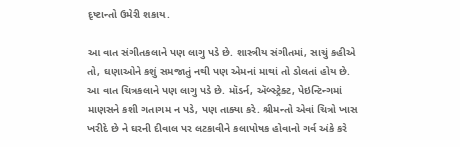દૃષ્ટાન્તો ઉમેરી શકાય.

આ વાત સંગીતકલાને પણ લાગુ પડે છે. શાસ્ત્રીય સંગીતમાં, સાચું કહીએ તો, ઘણાઓને કશું સમજાતું નથી પણ એમનાં માથાં તો ડોલતાં હોય છે. આ વાત ચિત્રકલાને પણ લાગુ પડે છે. મૉડર્ન, ઍબ્સ્ટ્રેક્ટ, પેઇન્ટિન્ગમાં માણસને કશી ગતાગમ ન પડે, પણ તાક્યા કરે. શ્રીમન્તો એવાં ચિત્રો ખાસ ખરીદે છે ને ઘરની દીવાલ પર લટકાવીને કલાપોષક હોવાનો ગર્વ અંકે કરે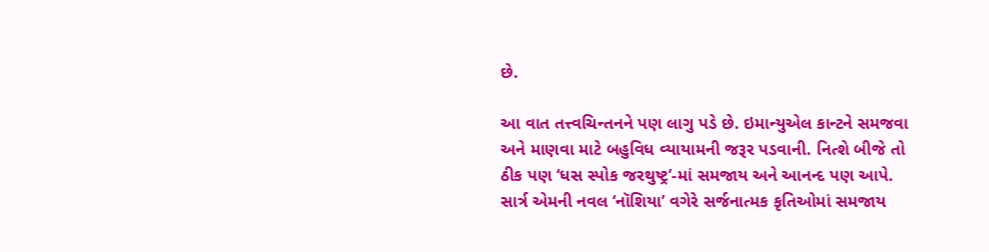છે.

આ વાત તત્ત્વચિન્તનને પણ લાગુ પડે છે. ઇમાન્યુએલ કાન્ટને સમજવા અને માણવા માટે બહુવિધ વ્યાયામની જરૂર પડવાની. નિત્શે બીજે તો ઠીક પણ ‘ધસ સ્પોક જરથુષ્ટ્ર’-માં સમજાય અને આનન્દ પણ આપે. સાર્ત્ર એમની નવલ ‘નૉશિયા’ વગેરે સર્જનાત્મક કૃતિઓમાં સમજાય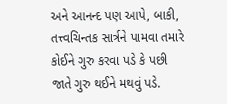અને આનન્દ પણ આપે, બાકી, તત્ત્વચિન્તક સાર્ત્રને પામવા તમારે કોઈને ગુરુ કરવા પડે કે પછી જાતે ગુરુ થઈને મથવું પડે.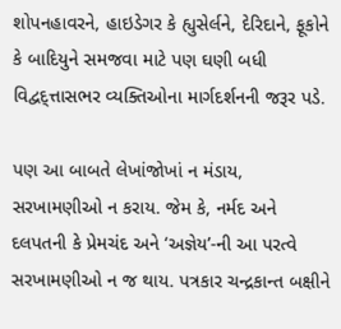શોપનહાવરને, હાઇડેગર કે હ્યુસેર્લને, દેરિદાને, ફૂકોને કે બાદિયુને સમજવા માટે પણ ઘણી બધી વિદ્વદ્ત્તાસભર વ્યક્તિઓના માર્ગદર્શનની જરૂર પડે.

પણ આ બાબતે લેખાંજોખાં ન મંડાય, સરખામણીઓ ન કરાય. જેમ કે, નર્મદ અને દલપતની કે પ્રેમચંદ અને ‘અજ્ઞેય’-ની આ પરત્વે સરખામણીઓ ન જ થાય. પત્રકાર ચન્દ્રકાન્ત બક્ષીને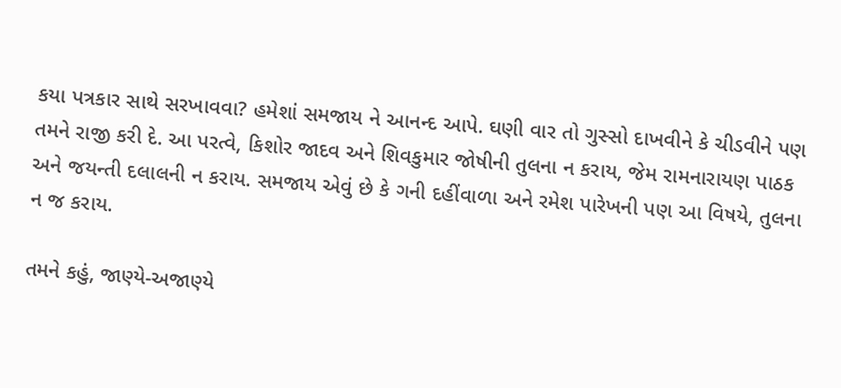કયા પત્રકાર સાથે સરખાવવા? હમેશાં સમજાય ને આનન્દ આપે. ઘણી વાર તો ગુસ્સો દાખવીને કે ચીડવીને પણ તમને રાજી કરી દે. આ પરત્વે, કિશોર જાદવ અને શિવકુમાર જોષીની તુલના ન કરાય, જેમ રામનારાયણ પાઠક અને જયન્તી દલાલની ન કરાય. સમજાય એવું છે કે ગની દહીંવાળા અને રમેશ પારેખની પણ આ વિષયે, તુલના ન જ કરાય.

તમને કહું, જાણ્યે-અજાણ્યે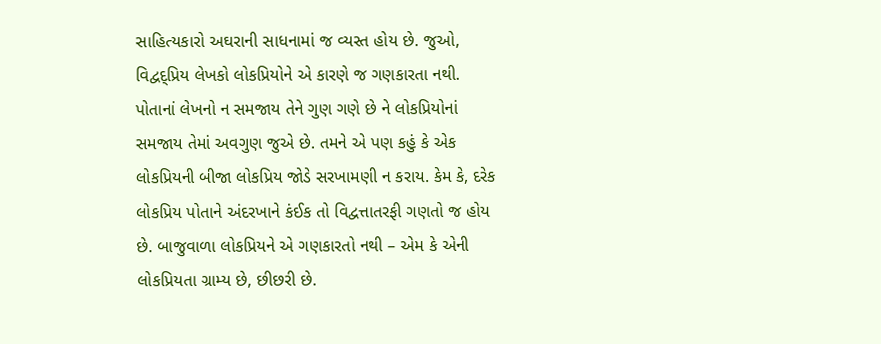સાહિત્યકારો અઘરાની સાધનામાં જ વ્યસ્ત હોય છે. જુઓ, વિદ્વદ્પ્રિય લેખકો લોકપ્રિયોને એ કારણે જ ગણકારતા નથી. પોતાનાં લેખનો ન સમજાય તેને ગુણ ગણે છે ને લોકપ્રિયોનાં સમજાય તેમાં અવગુણ જુએ છે. તમને એ પણ કહું કે એક લોકપ્રિયની બીજા લોકપ્રિય જોડે સરખામણી ન કરાય. કેમ કે, દરેક લોકપ્રિય પોતાને અંદરખાને કંઈક તો વિદ્વત્તાતરફી ગણતો જ હોય છે. બાજુવાળા લોકપ્રિયને એ ગણકારતો નથી – એમ કે એની લોકપ્રિયતા ગ્રામ્ય છે, છીછરી છે.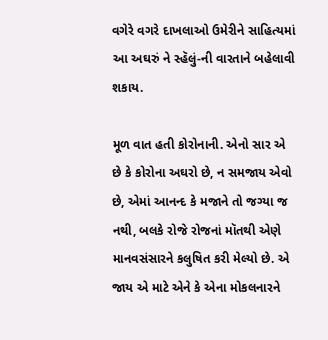વગેરે વગરે દાખલાઓ ઉમેરીને સાહિત્યમાં આ અઘરું ને સ્હૅલું-ની વારતાને બહેલાવી શકાય.

મૂળ વાત હતી કોરોનાની. એનો સાર એ છે કે કોરોના અઘરો છે, ન સમજાય એવો છે, એમાં આનન્દ કે મજાને તો જગ્યા જ નથી, બલકે રોજે રોજનાં મૉતથી એણે માનવસંસારને કલુષિત કરી મેલ્યો છે. એ જાય એ માટે એને કે એના મોકલનારને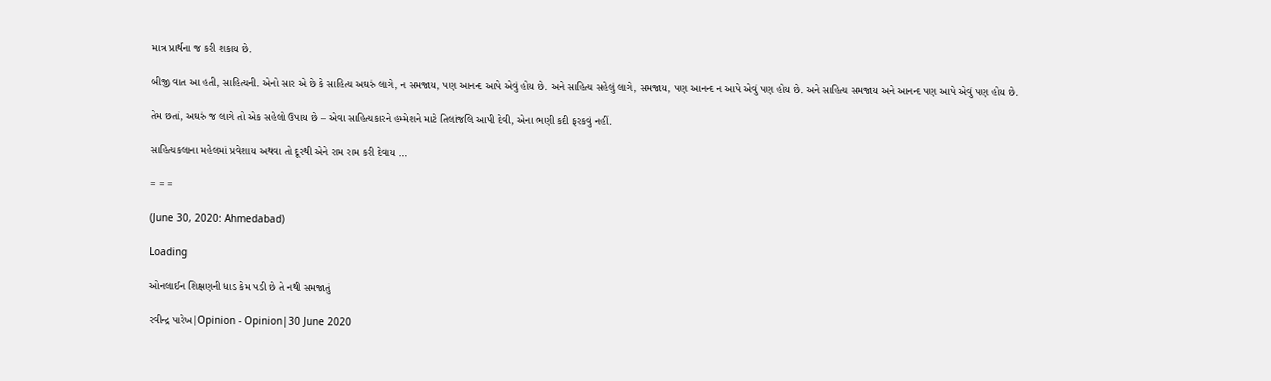માત્ર પ્રાર્થના જ કરી શકાય છે.

બીજી વાત આ હતી, સાહિત્યની. એનો સાર એ છે કે સાહિત્ય અઘરું લાગે, ન સમજાય, પણ આનન્દ આપે એવું હોય છે. અને સાહિત્ય સહેલું લાગે, સમજાય, પણ આનન્દ ન આપે એવું પણ હોય છે. અને સાહિત્ય સમજાય અને આનન્દ પણ આપે એવું પણ હોય છે.

તેમ છતાં, અઘરું જ લાગે તો એક સહેલો ઉપાય છે – એવા સાહિત્યકારને હમ્મેશને માટે તિલાંજલિ આપી દેવી, એના ભણી કદી ફરકવું નહીં.

સાહિત્યકલાના મહેલમાં પ્રવેશાય અથવા તો દૂરથી એને રામ રામ કરી દેવાય …

= = =

(June 30, 2020: Ahmedabad)

Loading

ઓનલાઈન શિક્ષણની ધાડ કેમ પડી છે તે નથી સમજાતું

રવીન્દ્ર પારેખ|Opinion - Opinion|30 June 2020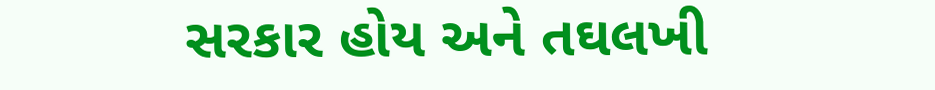સરકાર હોય અને તઘલખી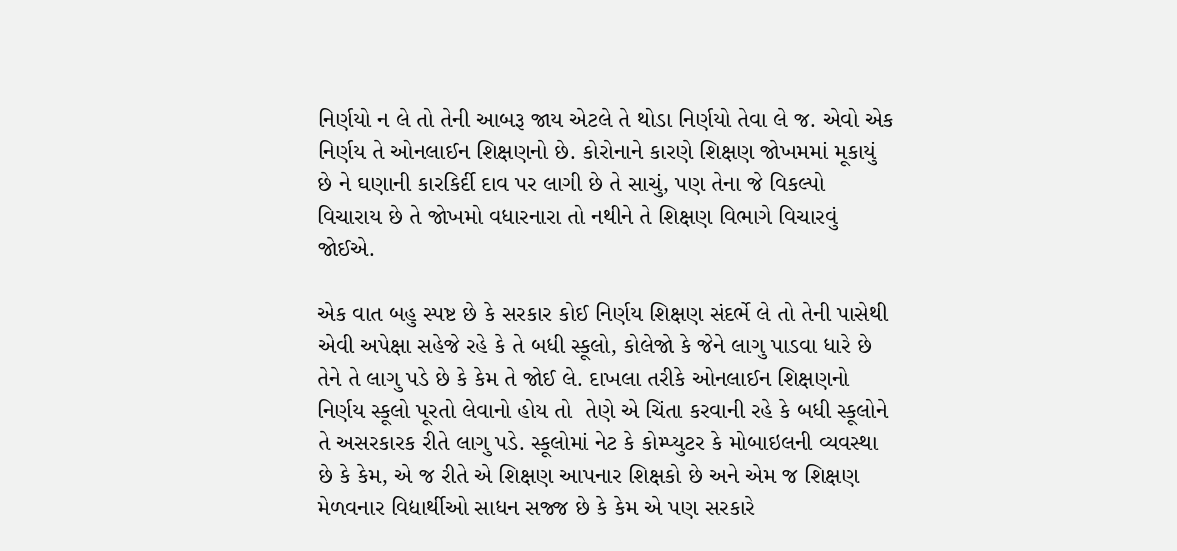નિર્ણયો ન લે તો તેની આબરૂ જાય એટલે તે થોડા નિર્ણયો તેવા લે જ. એવો એક નિર્ણય તે ઓનલાઈન શિક્ષણનો છે. કોરોનાને કારણે શિક્ષણ જોખમમાં મૂકાયું છે ને ઘણાની કારકિર્દી દાવ પર લાગી છે તે સાચું, પણ તેના જે વિકલ્પો વિચારાય છે તે જોખમો વધારનારા તો નથીને તે શિક્ષણ વિભાગે વિચારવું જોઈએ.

એક વાત બહુ સ્પષ્ટ છે કે સરકાર કોઈ નિર્ણય શિક્ષણ સંદર્ભે લે તો તેની પાસેથી એવી અપેક્ષા સહેજે રહે કે તે બધી સ્કૂલો, કોલેજો કે જેને લાગુ પાડવા ધારે છે તેને તે લાગુ પડે છે કે કેમ તે જોઈ લે. દાખલા તરીકે ઓનલાઈન શિક્ષણનો નિર્ણય સ્કૂલો પૂરતો લેવાનો હોય તો  તેણે એ ચિંતા કરવાની રહે કે બધી સ્કૂલોને તે અસરકારક રીતે લાગુ પડે. સ્કૂલોમાં નેટ કે કોમ્પ્યુટર કે મોબાઇલની વ્યવસ્થા છે કે કેમ, એ જ રીતે એ શિક્ષણ આપનાર શિક્ષકો છે અને એમ જ શિક્ષણ મેળવનાર વિદ્યાર્થીઓ સાધન સજ્જ છે કે કેમ એ પણ સરકારે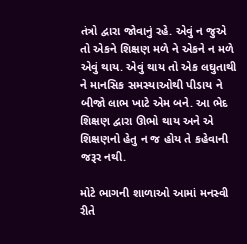તંત્રો દ્વારા જોવાનું રહે. એવું ન જુએ તો એકને શિક્ષણ મળે ને એકને ન મળે એવું થાય. એવું થાય તો એક લઘુતાથી ને માનસિક સમસ્યાઓથી પીડાય ને બીજો લાભ ખાટે એમ બને. આ ભેદ શિક્ષણ દ્વારા ઊભો થાય અને એ શિક્ષણનો હેતુ ન જ હોય તે કહેવાની જરૂર નથી.

મોટે ભાગની શાળાઓ આમાં મનસ્વી રીતે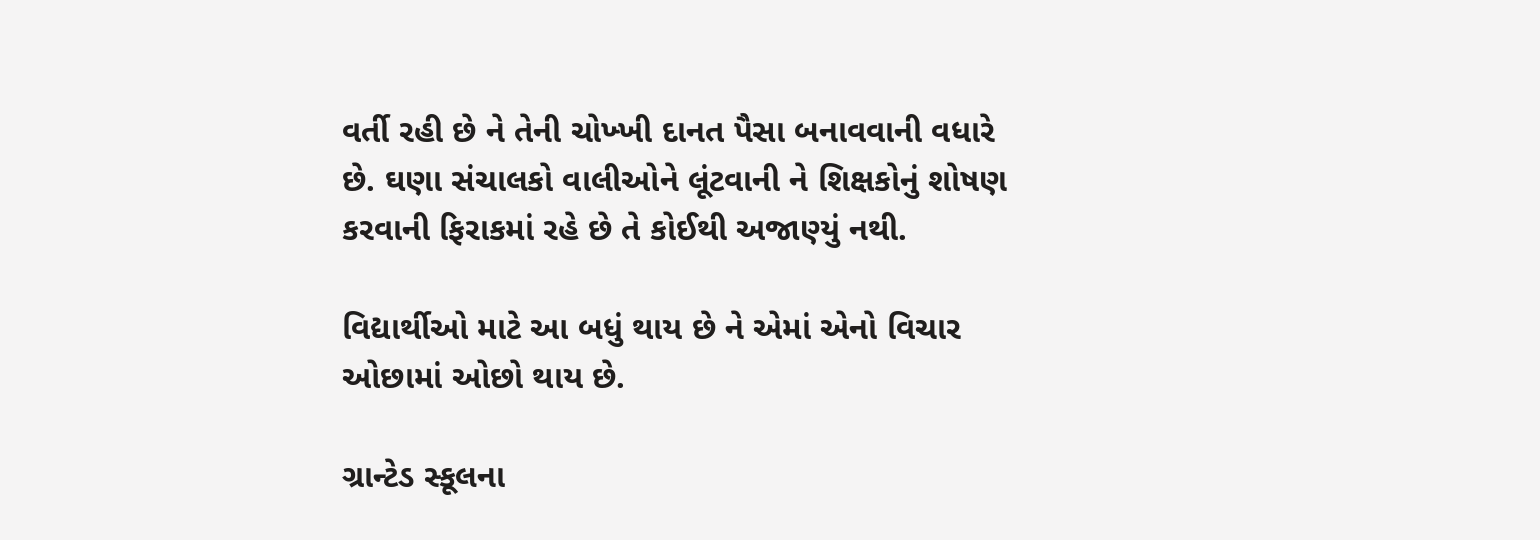વર્તી રહી છે ને તેની ચોખ્ખી દાનત પૈસા બનાવવાની વધારે છે. ઘણા સંચાલકો વાલીઓને લૂંટવાની ને શિક્ષકોનું શોષણ કરવાની ફિરાકમાં રહે છે તે કોઈથી અજાણ્યું નથી.

વિદ્યાર્થીઓ માટે આ બધું થાય છે ને એમાં એનો વિચાર ઓછામાં ઓછો થાય છે.

ગ્રાન્ટેડ સ્કૂલના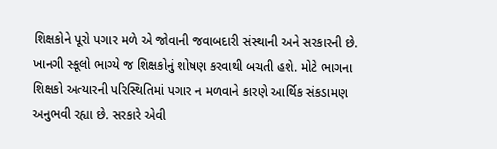શિક્ષકોને પૂરો પગાર મળે એ જોવાની જવાબદારી સંસ્થાની અને સરકારની છે. ખાનગી સ્કૂલો ભાગ્યે જ શિક્ષકોનું શોષણ કરવાથી બચતી હશે. મોટે ભાગના શિક્ષકો અત્યારની પરિસ્થિતિમાં પગાર ન મળવાને કારણે આર્થિક સંકડામણ અનુભવી રહ્યા છે. સરકારે એવી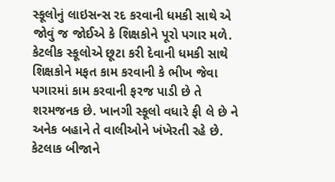સ્કૂલોનું લાઇસન્સ રદ કરવાની ધમકી સાથે એ જોવું જ જોઈએ કે શિક્ષકોને પૂરો પગાર મળે. કેટલીક સ્કૂલોએ છૂટા કરી દેવાની ધમકી સાથે શિક્ષકોને મફત કામ કરવાની કે ભીખ જેવા પગારમાં કામ કરવાની ફરજ પાડી છે તે શરમજનક છે. ખાનગી સ્કૂલો વધારે ફી લે છે ને અનેક બહાને તે વાલીઓને ખંખેરતી રહે છે. કેટલાક બીજાને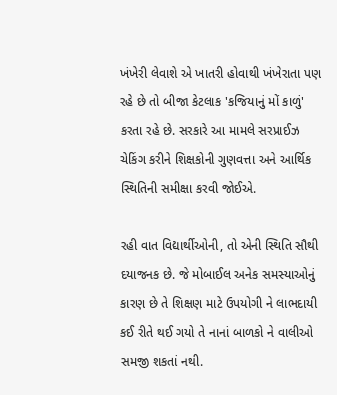ખંખેરી લેવાશે એ ખાતરી હોવાથી ખંખેરાતા પણ રહે છે તો બીજા કેટલાક 'કજિયાનું મોં કાળું' કરતા રહે છે. સરકારે આ મામલે સરપ્રાઈઝ ચેકિંગ કરીને શિક્ષકોની ગુણવત્તા અને આર્થિક સ્થિતિની સમીક્ષા કરવી જોઈએ.

રહી વાત વિદ્યાર્થીઓની, તો એની સ્થિતિ સૌથી દયાજનક છે. જે મોબાઈલ અનેક સમસ્યાઓનું કારણ છે તે શિક્ષણ માટે ઉપયોગી ને લાભદાયી કઈ રીતે થઈ ગયો તે નાનાં બાળકો ને વાલીઓ સમજી શકતાં નથી.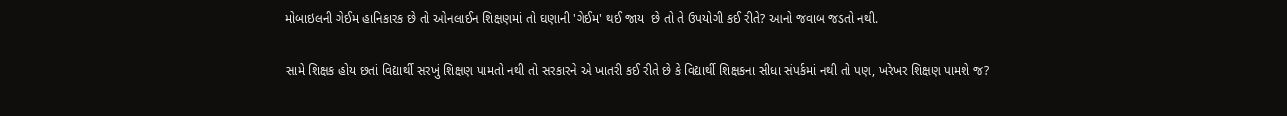મોબાઇલની ગેઈમ હાનિકારક છે તો ઓનલાઈન શિક્ષણમાં તો ઘણાની 'ગેઈમ' થઈ જાય  છે તો તે ઉપયોગી કઈ રીતે? આનો જવાબ જડતો નથી.

સામે શિક્ષક હોય છતાં વિદ્યાર્થી સરખું શિક્ષણ પામતો નથી તો સરકારને એ ખાતરી કઈ રીતે છે કે વિદ્યાર્થી શિક્ષકના સીધા સંપર્કમાં નથી તો પણ, ખરેખર શિક્ષણ પામશે જ?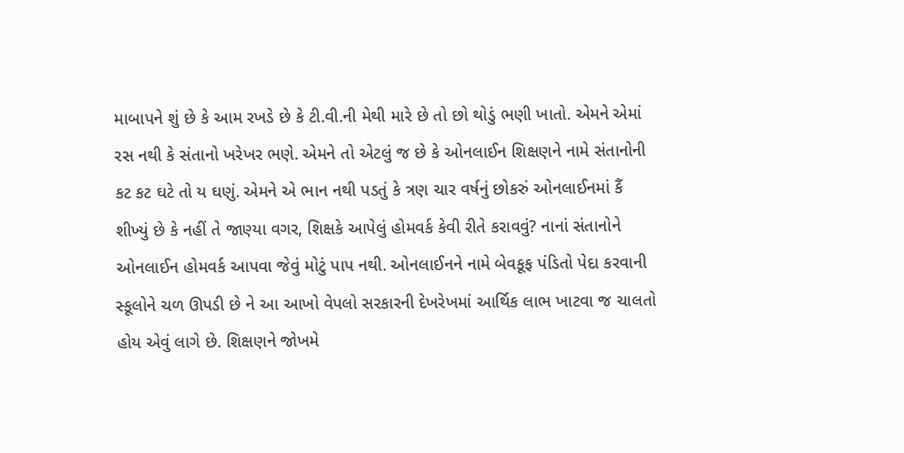માબાપને શું છે કે આમ રખડે છે કે ટી.વી.ની મેથી મારે છે તો છો થોડું ભણી ખાતો. એમને એમાં રસ નથી કે સંતાનો ખરેખર ભણે. એમને તો એટલું જ છે કે ઓનલાઈન શિક્ષણને નામે સંતાનોની કટ કટ ઘટે તો ય ઘણું. એમને એ ભાન નથી પડતું કે ત્રણ ચાર વર્ષનું છોકરું ઓનલાઈનમાં કૈં શીખ્યું છે કે નહીં તે જાણ્યા વગર, શિક્ષકે આપેલું હોમવર્ક કેવી રીતે કરાવવું? નાનાં સંતાનોને ઓનલાઈન હોમવર્ક આપવા જેવું મોટું પાપ નથી. ઓનલાઈનને નામે બેવકૂફ પંડિતો પેદા કરવાની સ્કૂલોને ચળ ઊપડી છે ને આ આખો વેપલો સરકારની દેખરેખમાં આર્થિક લાભ ખાટવા જ ચાલતો હોય એવું લાગે છે. શિક્ષણને જોખમે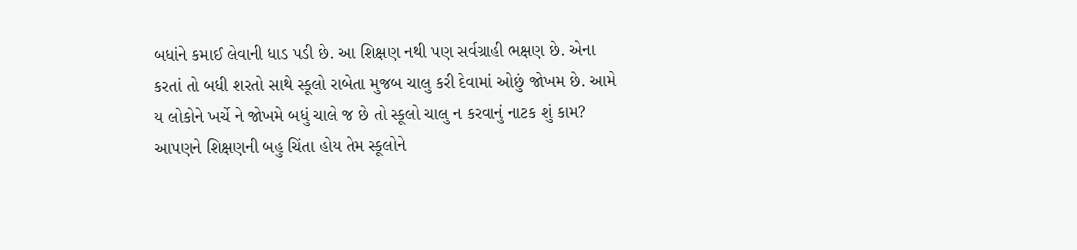બધાંને કમાઈ લેવાની ધાડ પડી છે. આ શિક્ષણ નથી પણ સર્વગ્રાહી ભક્ષણ છે. એના કરતાં તો બધી શરતો સાથે સ્કૂલો રાબેતા મુજબ ચાલુ કરી દેવામાં ઓછું જોખમ છે. આમે ય લોકોને ખર્ચે ને જોખમે બધું ચાલે જ છે તો સ્કૂલો ચાલુ ન કરવાનું નાટક શું કામ? આપણને શિક્ષણની બહુ ચિંતા હોય તેમ સ્કૂલોને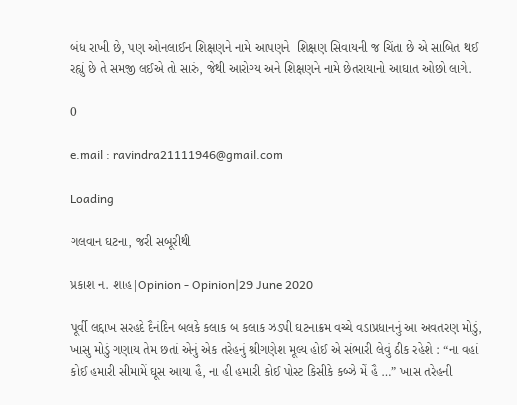બંધ રાખી છે, પણ ઓનલાઈન શિક્ષણને નામે આપણને  શિક્ષણ સિવાયની જ ચિંતા છે એ સાબિત થઈ રહ્યું છે તે સમજી લઈએ તો સારું, જેથી આરોગ્ય અને શિક્ષણને નામે છેતરાયાનો આઘાત ઓછો લાગે.

0

e.mail : ravindra21111946@gmail.com

Loading

ગલવાન ઘટના, જરી સબૂરીથી

પ્રકાશ ન. શાહ|Opinion - Opinion|29 June 2020

પૂર્વી લદ્દાખ સરહદે દૈનંદિન બલકે કલાક બ કલાક ઝડપી ઘટનાક્રમ વચ્ચે વડાપ્રધાનનું આ અવતરણ મોડું, ખાસુ મોડું ગણાય તેમ છતાં એનું એક તરેહનું શ્રીગણેશ મૂલ્ય હોઈ એ સંભારી લેવું ઠીક રહેશે : “ના વહાં કોઈ હમારી સીમામેં ઘૂસ આયા હૈ, ના હી હમારી કોઈ પોસ્ટ કિસીકે કબ્ઝે મેં હૈ …” ખાસ તરેહની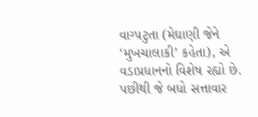વાગ્પટુતા (મેઘાણી જેને ‘મુખચાલાકી’ કહેતા), એ વડાપ્રધાનનો વિશેષ રહ્યો છે. પછીથી જે બધો સત્તાવાર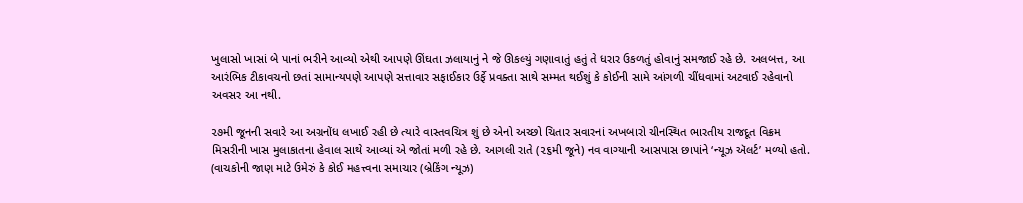ખુલાસો ખાસાં બે પાનાં ભરીને આવ્યો એથી આપણે ઊંઘતા ઝલાયાનું ને જે ઊકલ્યું ગણાવાતું હતું તે ધરાર ઉકળતું હોવાનું સમજાઈ રહે છે. અલબત્ત, આ આરંભિક ટીકાવચનો છતાં સામાન્યપણે આપણે સત્તાવાર સફાઈકાર ઉર્ફે પ્રવક્તા સાથે સમ્મત થઈશું કે કોઈની સામે આંગળી ચીંધવામાં અટવાઈ રહેવાનો અવસર આ નથી.

૨૭મી જૂનની સવારે આ અગ્રનોંધ લખાઈ રહી છે ત્યારે વાસ્તવચિત્ર શું છે એનો અચ્છો ચિતાર સવારનાં અખબારો ચીનસ્થિત ભારતીય રાજદૂત વિક્રમ મિસરીની ખાસ મુલાકાતના હેવાલ સાથે આવ્યાં એ જોતાં મળી રહે છે. આગલી રાતે (૨૬મી જૂને) નવ વાગ્યાની આસપાસ છાપાંને ‘ન્યૂઝ ઍલર્ટ’ મળ્યો હતો. (વાચકોની જાણ માટે ઉમેરું કે કોઈ મહત્ત્વના સમાચાર (બ્રેકિંગ ન્યૂઝ)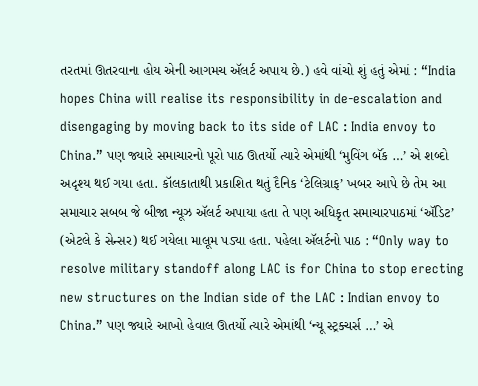તરતમાં ઊતરવાના હોય એની આગમચ ઍલર્ટ અપાય છે.) હવે વાંચો શું હતું એમાં : “India hopes China will realise its responsibility in de-escalation and disengaging by moving back to its side of LAC : India envoy to China.” પણ જ્યારે સમાચારનો પૂરો પાઠ ઊતર્યો ત્યારે એમાંથી ‘મુવિંગ બૅંક …’ એ શબ્દો અદૃશ્ય થઈ ગયા હતા. કૉલકાતાથી પ્રકાશિત થતું દૈનિક ‘ટેલિગ્રાફ’ ખબર આપે છે તેમ આ સમાચાર સબબ જે બીજા ન્યૂઝ ઍલર્ટ અપાયા હતા તે પણ અધિકૃત સમાચારપાઠમાં ‘ઍડિટ’ (એટલે કે સેન્સર) થઈ ગયેલા માલૂમ પડ્યા હતા. પહેલા ઍલર્ટનો પાઠ : “Only way to resolve military standoff along LAC is for China to stop erecting new structures on the Indian side of the LAC : Indian envoy to China.” પણ જ્યારે આખો હેવાલ ઊતર્યો ત્યારે એમાંથી ‘ન્યૂ સ્ટ્રક્ચર્સ …’ એ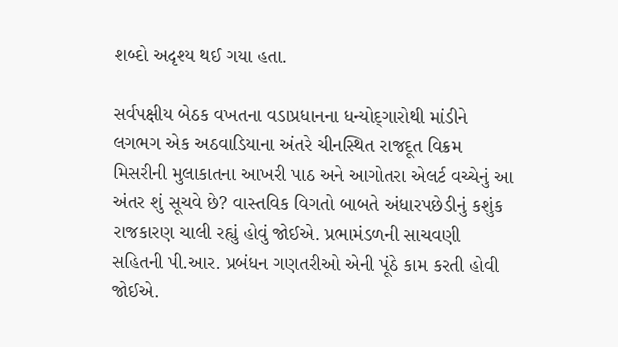શબ્દો અદૃશ્ય થઈ ગયા હતા.

સર્વપક્ષીય બેઠક વખતના વડાપ્રધાનના ધન્યોદ્‌ગારોથી માંડીને લગભગ એક અઠવાડિયાના અંતરે ચીનસ્થિત રાજદૂત વિક્રમ મિસરીની મુલાકાતના આખરી પાઠ અને આગોતરા એલર્ટ વચ્ચેનું આ અંતર શું સૂચવે છે? વાસ્તવિક વિગતો બાબતે અંધારપછેડીનું કશુંક રાજકારણ ચાલી રહ્યું હોવું જોઈએ. પ્રભામંડળની સાચવણી સહિતની પી.આર. પ્રબંધન ગણતરીઓ એની પૂંઠે કામ કરતી હોવી જોઈએ.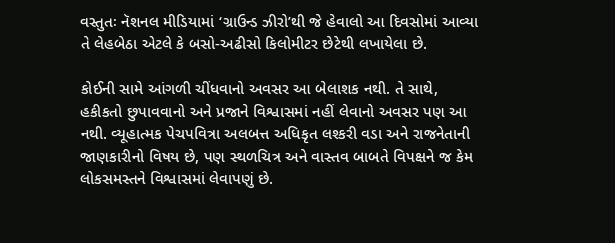વસ્તુતઃ નૅશનલ મીડિયામાં ‘ગ્રાઉન્ડ ઝીરો’થી જે હેવાલો આ દિવસોમાં આવ્યા તે લેહબેઠા એટલે કે બસો-અઢીસો કિલોમીટર છેટેથી લખાયેલા છે.

કોઈની સામે આંગળી ચીંધવાનો અવસર આ બેલાશક નથી. તે સાથે, હકીકતો છુપાવવાનો અને પ્રજાને વિશ્વાસમાં નહીં લેવાનો અવસર પણ આ નથી. વ્યૂહાત્મક પેચપવિત્રા અલબત્ત અધિકૃત લશ્કરી વડા અને રાજનેતાની જાણકારીનો વિષય છે, પણ સ્થળચિત્ર અને વાસ્તવ બાબતે વિપક્ષને જ કેમ લોકસમસ્તને વિશ્વાસમાં લેવાપણું છે.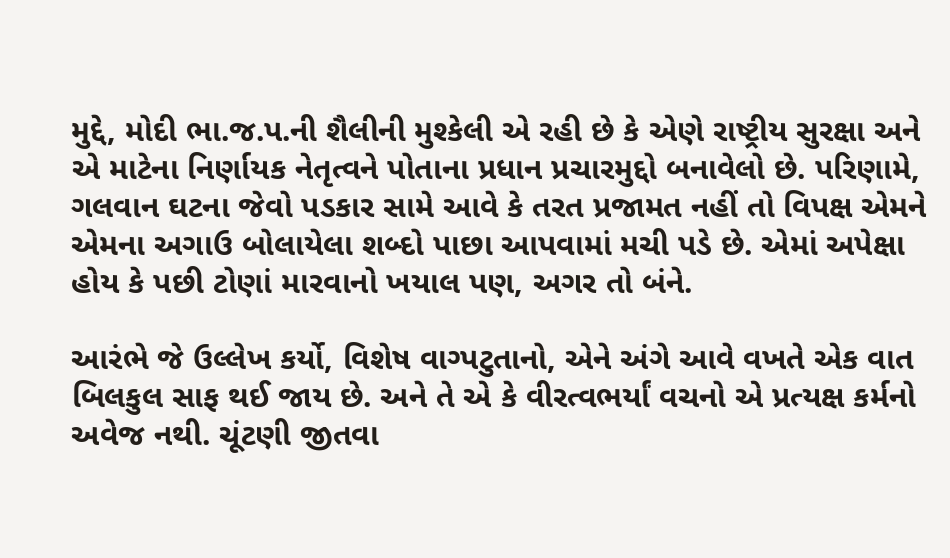મુદ્દે, મોદી ભા.જ.પ.ની શૈલીની મુશ્કેલી એ રહી છે કે એણે રાષ્ટ્રીય સુરક્ષા અને એ માટેના નિર્ણાયક નેતૃત્વને પોતાના પ્રધાન પ્રચારમુદ્દો બનાવેલો છે. પરિણામે, ગલવાન ઘટના જેવો પડકાર સામે આવે કે તરત પ્રજામત નહીં તો વિપક્ષ એમને એમના અગાઉ બોલાયેલા શબ્દો પાછા આપવામાં મચી પડે છે. એમાં અપેક્ષા હોય કે પછી ટોણાં મારવાનો ખયાલ પણ, અગર તો બંને.

આરંભે જે ઉલ્લેખ કર્યો, વિશેષ વાગ્પટુતાનો, એને અંગે આવે વખતે એક વાત બિલકુલ સાફ થઈ જાય છે. અને તે એ કે વીરત્વભર્યાં વચનો એ પ્રત્યક્ષ કર્મનો અવેજ નથી. ચૂંટણી જીતવા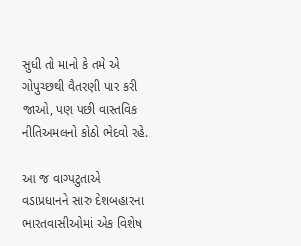સુધી તો માનો કે તમે એ ગોપુચ્છથી વૈતરણી પાર કરી જાઓ, પણ પછી વાસ્તવિક નીતિઅમલનો કોઠો ભેદવો રહે.

આ જ વાગ્પટુતાએ વડાપ્રધાનને સારુ દેશબહારના ભારતવાસીઓમાં એક વિશેષ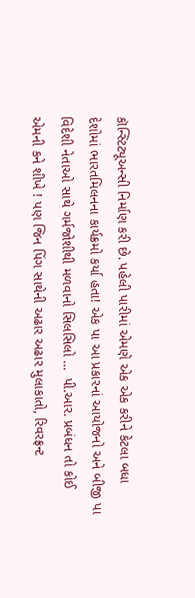કૉન્સ્ટિટ્યૂઅન્સી નિર્માણ કરી છે. પહેલી પારીમાં એમણે એક એક કરીને કેટલા બધા દેશોમાં ભારતમિલનના કાર્યક્રમો કર્યા હતા! એક પા આ પ્રકારનાં આયોજનો અને બીજી પા વિદેશી નેતાઓ સાથે ગર્મજોશીથી મળવાનો સિલસિલો …  પી.આર. પ્રબંધન તો કોઈ એમની કને શીખે ! પણ જિન પિંગ સાથેની અઢાર અઢાર મુલાકાતો, રિવરફ્રન્ટ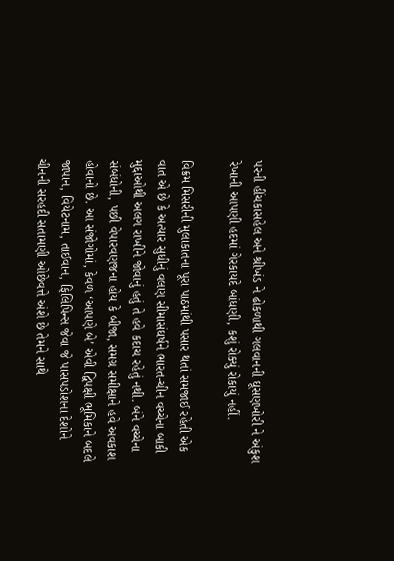પરની હીંચકાસહેલ અને શ્રીખંડ ને ઢોકળાથી ગલવાનની ઘૂસણખોરી ને અંકુશ રેખાની આપણી હદમાં ગેરકાયદે બાંધણી, કશું રોક્યું રોકાયું નહીં.

વિક્રમ મિસરીની મુલાકાતના પૂરા પાઠમાંથી પસાર થતાં સમજાઈ રહેતી એક વાત એ છે કે અત્યાર સુધીનું વલણ સીમાસંઘર્ષને ભારત-ચીન વચ્ચેના બાકી મુદ્દાઓથી અલગ રાખીને જોવાનું હતું તે હવે કદાચ રહેતું નથી. બંને વચ્ચેના સંબંધોની, પછી વેપારવણજના હોય કે બીજા, સમગ્ર સમીક્ષાને હવે અવકાશ હોવાનો છે. આ સંજોગોમાં, કેવળ ‘આપણે બે’ એવી દ્વિપક્ષી ભૂમિકાને બદલે જાપાન, વિયેટનામ, તાઈવાન, ફિલિપિન્સ જેવા જે પાસપડોશના દેશોને ચીનની સરહદી સતામણી ઓછેવત્તે અંશે છે તેમને સાથે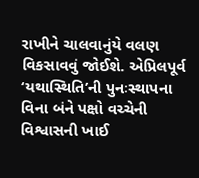રાખીને ચાલવાનુંયે વલણ વિકસાવવું જોઈશે. એપ્રિલપૂર્વ ‘યથાસ્થિતિ’ની પુનઃસ્થાપના વિના બંને પક્ષો વચ્ચેની વિશ્વાસની ખાઈ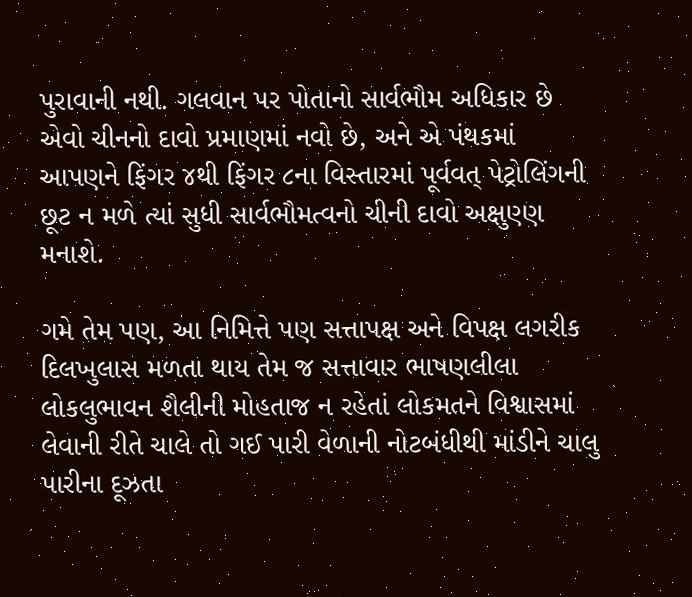પુરાવાની નથી. ગલવાન પર પોતાનો સાર્વભૌમ અધિકાર છે એવો ચીનનો દાવો પ્રમાણમાં નવો છે, અને એ પંથકમાં આપણને ફિંગર ૪થી ફિંગર ૮ના વિસ્તારમાં પૂર્વવત્‌ પેટ્રોલિંગની છૂટ ન મળે ત્યાં સુધી સાર્વભૌમત્વનો ચીની દાવો અક્ષુણ્ણ મનાશે.

ગમે તેમ પણ, આ નિમિત્તે પણ સત્તાપક્ષ અને વિપક્ષ લગરીક દિલખુલાસ મળતા થાય તેમ જ સત્તાવાર ભાષણલીલા લોકલુભાવન શૈલીની મોહતાજ ન રહેતાં લોકમતને વિશ્વાસમાં લેવાની રીતે ચાલે તો ગઈ પારી વેળાની નોટબંધીથી માંડીને ચાલુ પારીના દૂઝતા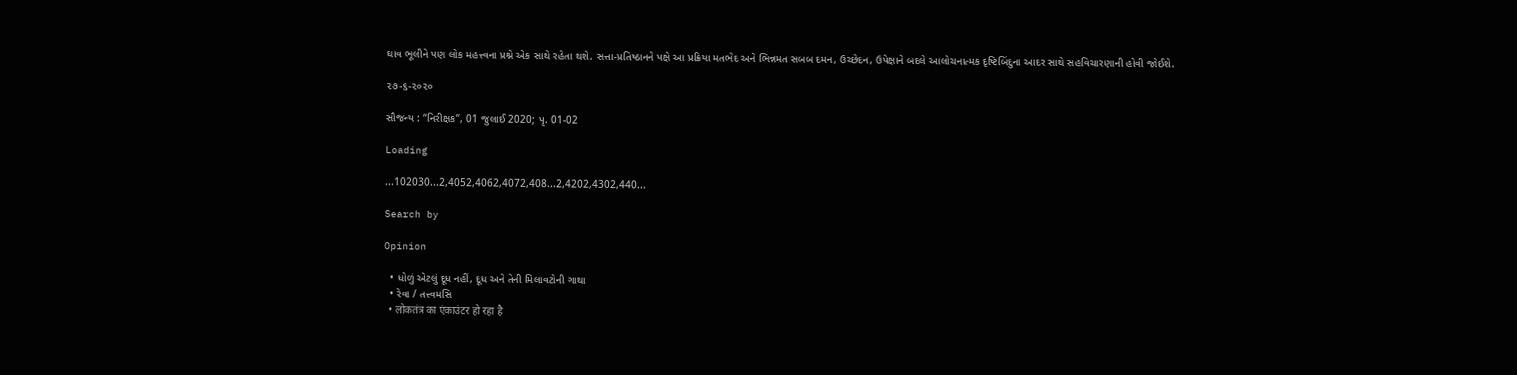ઘાવ ભૂલીને પણ લોક મહત્ત્વના પ્રશ્ને એક સાથે રહેતા થશે. સત્તા-પ્રતિષ્ઠાનને પક્ષે આ પ્રક્રિયા મતભેદ અને ભિન્નમત સબબ દમન, ઉચ્છેદન, ઉપેક્ષાને બદલે આલોચનાત્મક દૃષ્ટિબિંદુના આદર સાથે સહવિચારણાની હોવી જોઈશે.

૨૭-૬-૨૦૨૦

સૌજન્ય : “નિરીક્ષક”, 01 જુલાઈ 2020; પૃ. 01-02

Loading

...102030...2,4052,4062,4072,408...2,4202,4302,440...

Search by

Opinion

  • ધોળું એટલું દૂધ નહીં, દૂધ અને તેની મિલાવટોની ગાથા
  • રેવા / તત્ત્વમસિ
  • लोकतंत्र का एंकाउंटर हो रहा है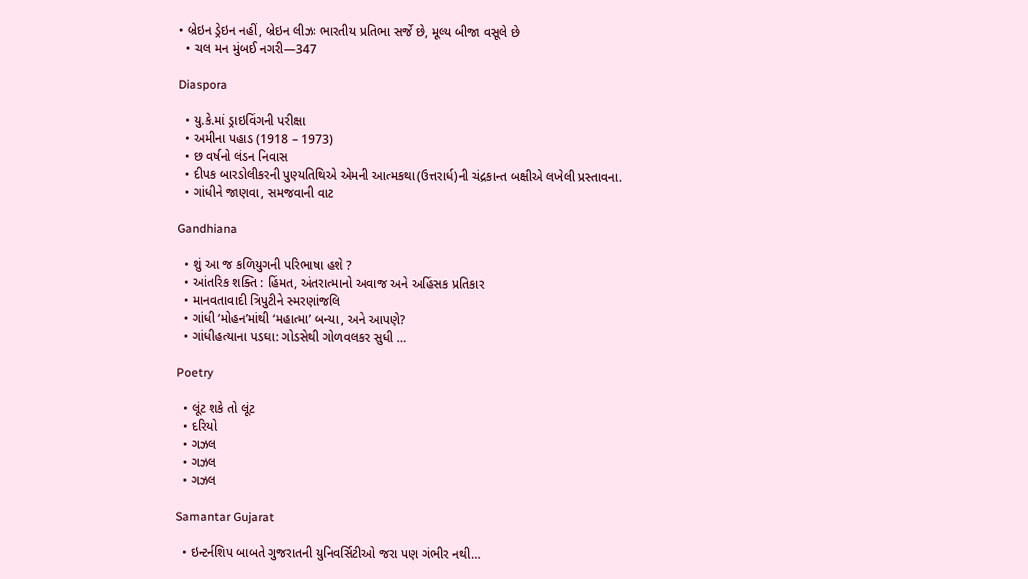• બ્રેઇન ડ્રેઇન નહીં, બ્રેઇન લીઝઃ ભારતીય પ્રતિભા સર્જે છે, મૂલ્ય બીજા વસૂલે છે
  • ચલ મન મુંબઈ નગરી—347

Diaspora

  • યુ.કે.માં ડ્રાઇવિંગની પરીક્ષા
  • અમીના પહાડ (1918 – 1973)
  • છ વર્ષનો લંડન નિવાસ
  • દીપક બારડોલીકરની પુણ્યતિથિએ એમની આત્મકથા(ઉત્તરાર્ધ)ની ચંદ્રકાન્ત બક્ષીએ લખેલી પ્રસ્તાવના.
  • ગાંધીને જાણવા, સમજવાની વાટ

Gandhiana

  • શું આ જ કળિયુગની પરિભાષા હશે ?
  • આંતરિક શક્તિ : હિંમત, અંતરાત્માનો અવાજ અને અહિંસક પ્રતિકાર
  • માનવતાવાદી ત્રિપુટીને સ્મરણાંજલિ
  • ગાંધી ‘મોહન’માંથી ‘મહાત્મા’ બન્યા, અને આપણે?
  • ગાંધીહત્યાના પડઘા: ગોડસેથી ગોળવલકર સુધી …

Poetry

  • લૂંટ શકે તો લૂંટ
  • દરિયો
  • ગઝલ
  • ગઝલ
  • ગઝલ

Samantar Gujarat

  • ઇન્ટર્નશિપ બાબતે ગુજરાતની યુનિવર્સિટીઓ જરા પણ ગંભીર નથી…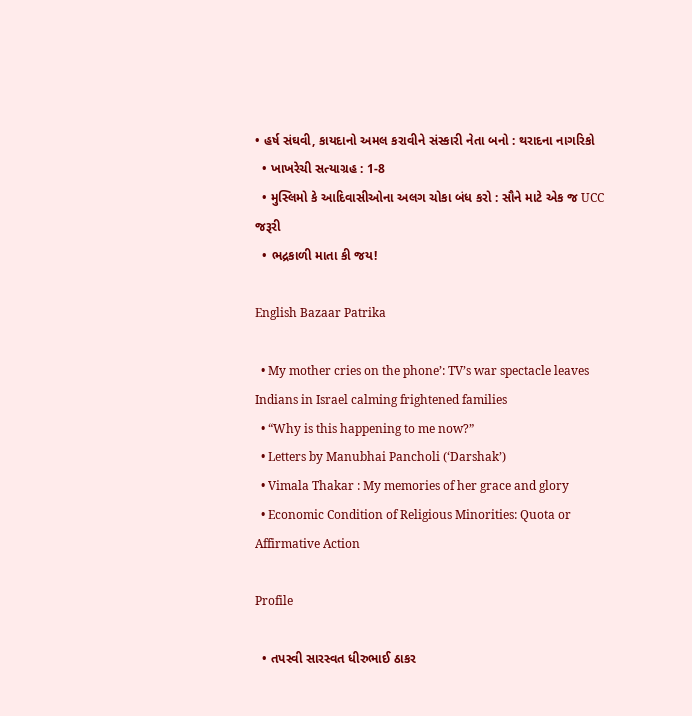• હર્ષ સંઘવી, કાયદાનો અમલ કરાવીને સંસ્કારી નેતા બનો : થરાદના નાગરિકો
  • ખાખરેચી સત્યાગ્રહ : 1-8
  • મુસ્લિમો કે આદિવાસીઓના અલગ ચોકા બંધ કરો : સૌને માટે એક જ UCC જરૂરી
  • ભદ્રકાળી માતા કી જય!

English Bazaar Patrika

  • My mother cries on the phone’: TV’s war spectacle leaves Indians in Israel calming frightened families
  • “Why is this happening to me now?”
  • Letters by Manubhai Pancholi (‘Darshak’)
  • Vimala Thakar : My memories of her grace and glory
  • Economic Condition of Religious Minorities: Quota or Affirmative Action

Profile

  • તપસ્વી સારસ્વત ધીરુભાઈ ઠાકર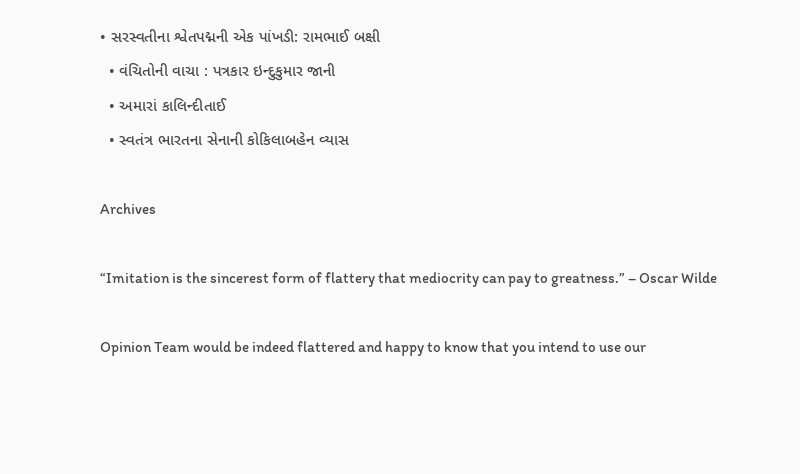• સરસ્વતીના શ્વેતપદ્મની એક પાંખડી: રામભાઈ બક્ષી
  • વંચિતોની વાચા : પત્રકાર ઇન્દુકુમાર જાની
  • અમારાં કાલિન્દીતાઈ
  • સ્વતંત્ર ભારતના સેનાની કોકિલાબહેન વ્યાસ

Archives

“Imitation is the sincerest form of flattery that mediocrity can pay to greatness.” – Oscar Wilde

Opinion Team would be indeed flattered and happy to know that you intend to use our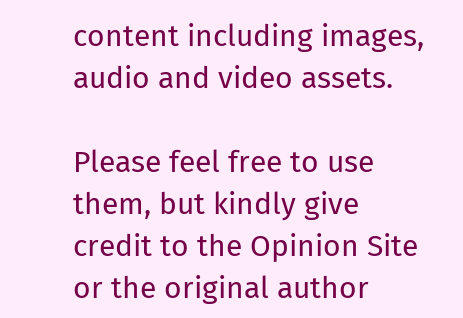content including images, audio and video assets.

Please feel free to use them, but kindly give credit to the Opinion Site or the original author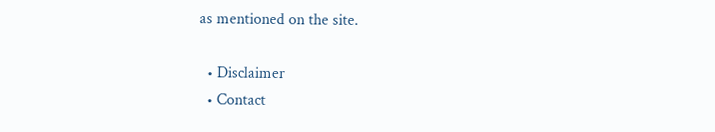as mentioned on the site.

  • Disclaimer
  • Contact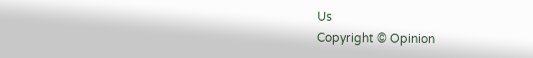Us
Copyright © Opinion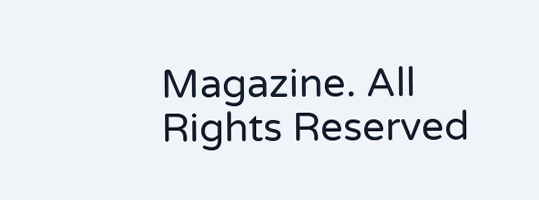Magazine. All Rights Reserved